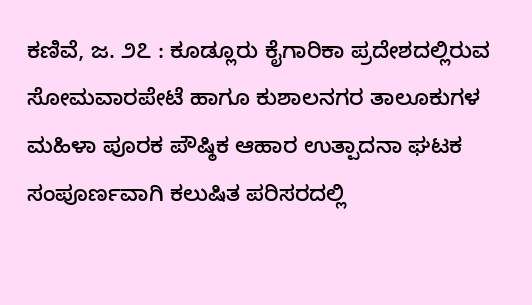ಕಣಿವೆ, ಜ. ೨೭ : ಕೂಡ್ಲೂರು ಕೈಗಾರಿಕಾ ಪ್ರದೇಶದಲ್ಲಿರುವ ಸೋಮವಾರಪೇಟೆ ಹಾಗೂ ಕುಶಾಲನಗರ ತಾಲೂಕುಗಳ ಮಹಿಳಾ ಪೂರಕ ಪೌಷ್ಠಿಕ ಆಹಾರ ಉತ್ಪಾದನಾ ಘಟಕ ಸಂಪೂರ್ಣವಾಗಿ ಕಲುಷಿತ ಪರಿಸರದಲ್ಲಿ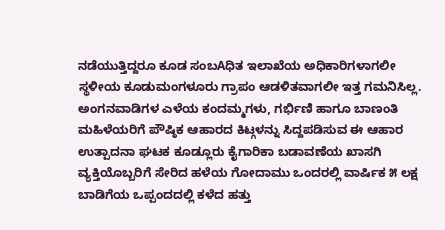ನಡೆಯುತ್ತಿದ್ದರೂ ಕೂಡ ಸಂಬAಧಿತ ಇಲಾಖೆಯ ಅಧಿಕಾರಿಗಳಾಗಲೀ ಸ್ಥಳೀಯ ಕೂಡುಮಂಗಳೂರು ಗ್ರಾಪಂ ಆಡಳಿತವಾಗಲೀ ಇತ್ತ ಗಮನಿಸಿಲ್ಲ.
ಅಂಗನವಾಡಿಗಳ ಎಳೆಯ ಕಂದಮ್ಮಗಳು, ಗರ್ಭಿಣಿ ಹಾಗೂ ಬಾಣಂತಿ ಮಹಿಳೆಯರಿಗೆ ಪೌಷ್ಠಿಕ ಆಹಾರದ ಕಿಟ್ಗಳನ್ನು ಸಿದ್ದಪಡಿಸುವ ಈ ಆಹಾರ ಉತ್ಪಾದನಾ ಘಟಕ ಕೂಡ್ಲೂರು ಕೈಗಾರಿಕಾ ಬಡಾವಣೆಯ ಖಾಸಗಿ ವ್ಯಕ್ತಿಯೊಬ್ಬರಿಗೆ ಸೇರಿದ ಹಳೆಯ ಗೋದಾಮು ಒಂದರಲ್ಲಿ ವಾರ್ಷಿಕ ೫ ಲಕ್ಷ ಬಾಡಿಗೆಯ ಒಪ್ಪಂದದಲ್ಲಿ ಕಳೆದ ಹತ್ತು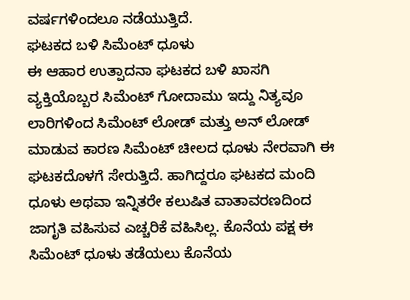ವರ್ಷಗಳಿಂದಲೂ ನಡೆಯುತ್ತಿದೆ.
ಘಟಕದ ಬಳಿ ಸಿಮೆಂಟ್ ಧೂಳು
ಈ ಆಹಾರ ಉತ್ಪಾದನಾ ಘಟಕದ ಬಳಿ ಖಾಸಗಿ ವ್ಯಕ್ತಿಯೊಬ್ಬರ ಸಿಮೆಂಟ್ ಗೋದಾಮು ಇದ್ದು ನಿತ್ಯವೂ ಲಾರಿಗಳಿಂದ ಸಿಮೆಂಟ್ ಲೋಡ್ ಮತ್ತು ಅನ್ ಲೋಡ್ ಮಾಡುವ ಕಾರಣ ಸಿಮೆಂಟ್ ಚೀಲದ ಧೂಳು ನೇರವಾಗಿ ಈ ಘಟಕದೊಳಗೆ ಸೇರುತ್ತಿದೆ. ಹಾಗಿದ್ದರೂ ಘಟಕದ ಮಂದಿ ಧೂಳು ಅಥವಾ ಇನ್ನಿತರೇ ಕಲುಷಿತ ವಾತಾವರಣದಿಂದ ಜಾಗೃತಿ ವಹಿಸುವ ಎಚ್ಚರಿಕೆ ವಹಿಸಿಲ್ಲ. ಕೊನೆಯ ಪಕ್ಷ ಈ ಸಿಮೆಂಟ್ ಧೂಳು ತಡೆಯಲು ಕೊನೆಯ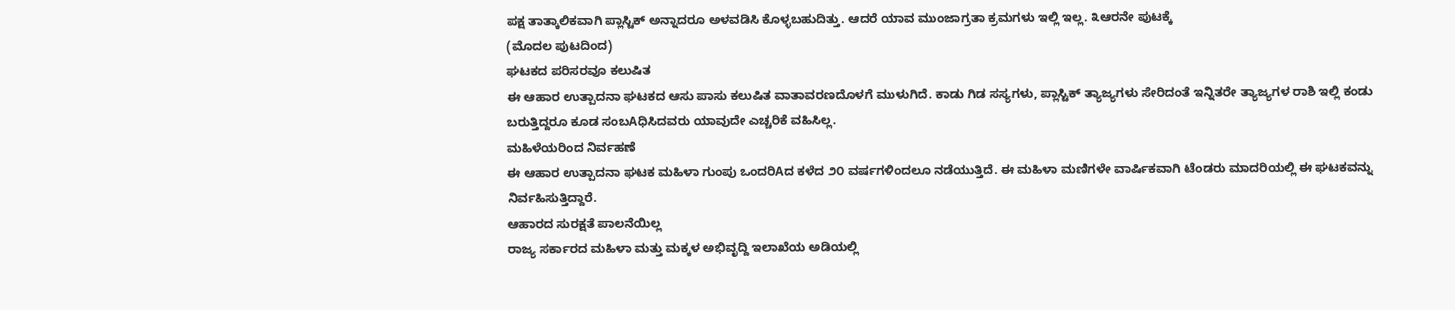ಪಕ್ಷ ತಾತ್ಕಾಲಿಕವಾಗಿ ಪ್ಲಾಸ್ಟಿಕ್ ಅನ್ನಾದರೂ ಅಳವಡಿಸಿ ಕೊಳ್ಳಬಹುದಿತ್ತು. ಆದರೆ ಯಾವ ಮುಂಜಾಗ್ರತಾ ಕ್ರಮಗಳು ಇಲ್ಲಿ ಇಲ್ಲ. ೩ಆರನೇ ಪುಟಕ್ಕೆ
(ಮೊದಲ ಪುಟದಿಂದ)
ಘಟಕದ ಪರಿಸರವೂ ಕಲುಷಿತ
ಈ ಆಹಾರ ಉತ್ಪಾದನಾ ಘಟಕದ ಆಸು ಪಾಸು ಕಲುಷಿತ ವಾತಾವರಣದೊಳಗೆ ಮುಳುಗಿದೆ. ಕಾಡು ಗಿಡ ಸಸ್ಯಗಳು, ಪ್ಲಾಸ್ಟಿಕ್ ತ್ಯಾಜ್ಯಗಳು ಸೇರಿದಂತೆ ಇನ್ನಿತರೇ ತ್ಯಾಜ್ಯಗಳ ರಾಶಿ ಇಲ್ಲಿ ಕಂಡು ಬರುತ್ತಿದ್ದರೂ ಕೂಡ ಸಂಬAಧಿಸಿದವರು ಯಾವುದೇ ಎಚ್ಚರಿಕೆ ವಹಿಸಿಲ್ಲ.
ಮಹಿಳೆಯರಿಂದ ನಿರ್ವಹಣೆ
ಈ ಆಹಾರ ಉತ್ಪಾದನಾ ಘಟಕ ಮಹಿಳಾ ಗುಂಪು ಒಂದರಿAದ ಕಳೆದ ೨೦ ವರ್ಷಗಳಿಂದಲೂ ನಡೆಯುತ್ತಿದೆ. ಈ ಮಹಿಳಾ ಮಣಿಗಳೇ ವಾರ್ಷಿಕವಾಗಿ ಟೆಂಡರು ಮಾದರಿಯಲ್ಲಿ ಈ ಘಟಕವನ್ನು ನಿರ್ವಹಿಸುತ್ತಿದ್ದಾರೆ.
ಆಹಾರದ ಸುರಕ್ಷತೆ ಪಾಲನೆಯಿಲ್ಲ
ರಾಜ್ಯ ಸರ್ಕಾರದ ಮಹಿಳಾ ಮತ್ತು ಮಕ್ಕಳ ಅಭಿವೃದ್ದಿ ಇಲಾಖೆಯ ಅಡಿಯಲ್ಲಿ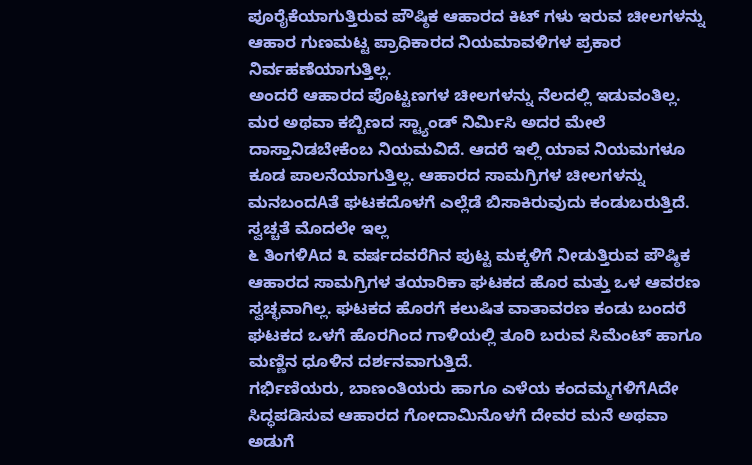ಪೂರೈಕೆಯಾಗುತ್ತಿರುವ ಪೌಷ್ಠಿಕ ಆಹಾರದ ಕಿಟ್ ಗಳು ಇರುವ ಚೀಲಗಳನ್ನು ಆಹಾರ ಗುಣಮಟ್ಟ ಪ್ರಾಧಿಕಾರದ ನಿಯಮಾವಳಿಗಳ ಪ್ರಕಾರ ನಿರ್ವಹಣೆಯಾಗುತ್ತಿಲ್ಲ.
ಅಂದರೆ ಆಹಾರದ ಪೊಟ್ಟಣಗಳ ಚೀಲಗಳನ್ನು ನೆಲದಲ್ಲಿ ಇಡುವಂತಿಲ್ಲ. ಮರ ಅಥವಾ ಕಬ್ಬಿಣದ ಸ್ಟ್ಯಾಂಡ್ ನಿರ್ಮಿಸಿ ಅದರ ಮೇಲೆ ದಾಸ್ತಾನಿಡಬೇಕೆಂಬ ನಿಯಮವಿದೆ. ಆದರೆ ಇಲ್ಲಿ ಯಾವ ನಿಯಮಗಳೂ ಕೂಡ ಪಾಲನೆಯಾಗುತ್ತಿಲ್ಲ. ಆಹಾರದ ಸಾಮಗ್ರಿಗಳ ಚೀಲಗಳನ್ನು ಮನಬಂದAತೆ ಘಟಕದೊಳಗೆ ಎಲ್ಲೆಡೆ ಬಿಸಾಕಿರುವುದು ಕಂಡುಬರುತ್ತಿದೆ.
ಸ್ವಚ್ಚತೆ ಮೊದಲೇ ಇಲ್ಲ
೬ ತಿಂಗಳಿAದ ೩ ವರ್ಷದವರೆಗಿನ ಪುಟ್ಟ ಮಕ್ಕಳಿಗೆ ನೀಡುತ್ತಿರುವ ಪೌಷ್ಠಿಕ ಆಹಾರದ ಸಾಮಗ್ರಿಗಳ ತಯಾರಿಕಾ ಘಟಕದ ಹೊರ ಮತ್ತು ಒಳ ಆವರಣ ಸ್ವಚ್ಛವಾಗಿಲ್ಲ. ಘಟಕದ ಹೊರಗೆ ಕಲುಷಿತ ವಾತಾವರಣ ಕಂಡು ಬಂದರೆ ಘಟಕದ ಒಳಗೆ ಹೊರಗಿಂದ ಗಾಳಿಯಲ್ಲಿ ತೂರಿ ಬರುವ ಸಿಮೆಂಟ್ ಹಾಗೂ ಮಣ್ಣಿನ ಧೂಳಿನ ದರ್ಶನವಾಗುತ್ತಿದೆ.
ಗರ್ಭಿಣಿಯರು, ಬಾಣಂತಿಯರು ಹಾಗೂ ಎಳೆಯ ಕಂದಮ್ಮಗಳಿಗೆAದೇ ಸಿದ್ಧಪಡಿಸುವ ಆಹಾರದ ಗೋದಾಮಿನೊಳಗೆ ದೇವರ ಮನೆ ಅಥವಾ ಅಡುಗೆ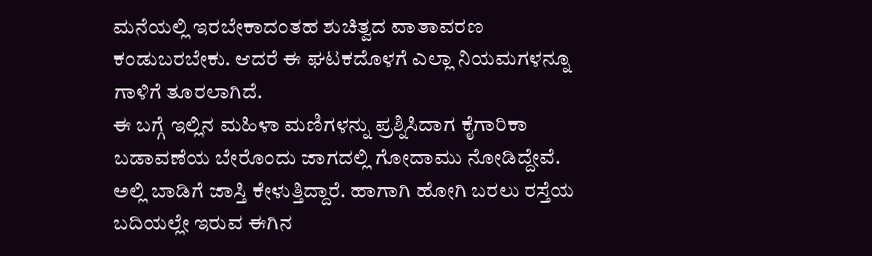ಮನೆಯಲ್ಲಿ ಇರಬೇಕಾದಂತಹ ಶುಚಿತ್ವದ ವಾತಾವರಣ ಕಂಡುಬರಬೇಕು. ಆದರೆ ಈ ಘಟಕದೊಳಗೆ ಎಲ್ಲಾ ನಿಯಮಗಳನ್ನೂ ಗಾಳಿಗೆ ತೂರಲಾಗಿದೆ.
ಈ ಬಗ್ಗೆ ಇಲ್ಲಿನ ಮಹಿಳಾ ಮಣಿಗಳನ್ನು ಪ್ರಶ್ನಿಸಿದಾಗ ಕೈಗಾರಿಕಾ ಬಡಾವಣೆಯ ಬೇರೊಂದು ಜಾಗದಲ್ಲಿ ಗೋದಾಮು ನೋಡಿದ್ದೇವೆ. ಅಲ್ಲಿ ಬಾಡಿಗೆ ಜಾಸ್ತಿ ಕೇಳುತ್ತಿದ್ದಾರೆ. ಹಾಗಾಗಿ ಹೋಗಿ ಬರಲು ರಸ್ತೆಯ ಬದಿಯಲ್ಲೇ ಇರುವ ಈಗಿನ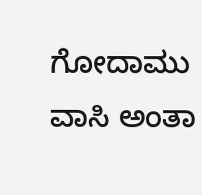ಗೋದಾಮು ವಾಸಿ ಅಂತಾ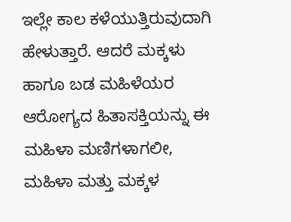ಇಲ್ಲೇ ಕಾಲ ಕಳೆಯುತ್ತಿರುವುದಾಗಿ ಹೇಳುತ್ತಾರೆ. ಆದರೆ ಮಕ್ಕಳು ಹಾಗೂ ಬಡ ಮಹಿಳೆಯರ ಆರೋಗ್ಯದ ಹಿತಾಸಕ್ತಿಯನ್ನು ಈ ಮಹಿಳಾ ಮಣಿಗಳಾಗಲೀ, ಮಹಿಳಾ ಮತ್ತು ಮಕ್ಕಳ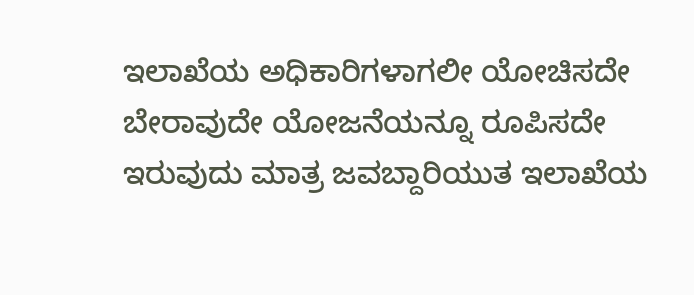ಇಲಾಖೆಯ ಅಧಿಕಾರಿಗಳಾಗಲೀ ಯೋಚಿಸದೇ ಬೇರಾವುದೇ ಯೋಜನೆಯನ್ನೂ ರೂಪಿಸದೇ ಇರುವುದು ಮಾತ್ರ ಜವಬ್ದಾರಿಯುತ ಇಲಾಖೆಯ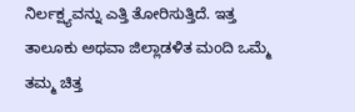ನಿರ್ಲಕ್ಷ್ಯವನ್ನು ಎತ್ತಿ ತೋರಿಸುತ್ತಿದೆ. ಇತ್ತ ತಾಲೂಕು ಅಥವಾ ಜಿಲ್ಲಾಡಳಿತ ಮಂದಿ ಒಮ್ಮೆ ತಮ್ಮ ಚಿತ್ತ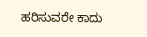ಹರಿಸುವರೇ ಕಾದು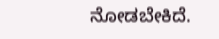ನೋಡಬೇಕಿದೆ.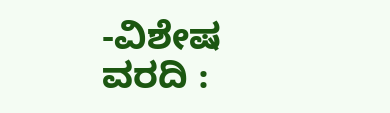-ವಿಶೇಷ ವರದಿ :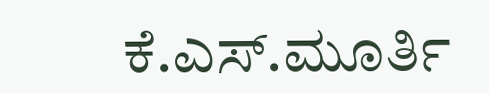ಕೆ.ಎಸ್.ಮೂರ್ತಿ